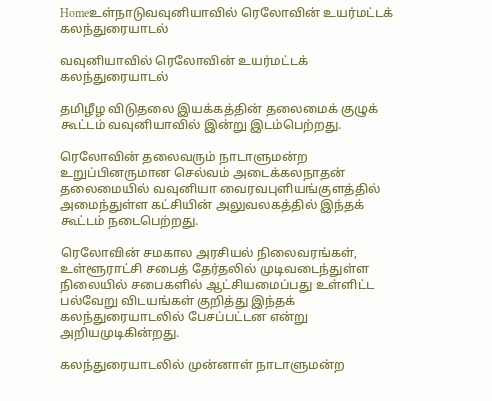Homeஉள்நாடுவவுனியாவில் ரெலோவின் உயர்மட்டக் கலந்துரையாடல்

வவுனியாவில் ரெலோவின் உயர்மட்டக் கலந்துரையாடல்

தமிழீழ விடுதலை இயக்கத்தின் தலைமைக் குழுக் கூட்டம் வவுனியாவில் இன்று இடம்பெற்றது.

ரெலோவின் தலைவரும் நாடாளுமன்ற உறுப்பினருமான செல்வம் அடைக்கலநாதன் தலைமையில் வவுனியா வைரவபுளியங்குளத்தில் அமைந்துள்ள கட்சியின் அலுவலகத்தில் இந்தக் கூட்டம் நடைபெற்றது.

ரெலோவின் சமகால அரசியல் நிலைவரங்கள், உள்ளூராட்சி சபைத் தேர்தலில் முடிவடைந்துள்ள நிலையில் சபைகளில் ஆட்சியமைப்பது உள்ளிட்ட பல்வேறு விடயங்கள் குறித்து இந்தக் கலந்துரையாடலில் பேசப்பட்டன என்று அறிய‌முடிகின்றது.

கலந்துரையாடலில் முன்னாள் நாடாளுமன்ற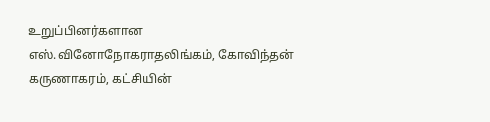உறுப்பினர்களான எஸ்.வினோநோகராதலிங்கம், கோவிந்தன் கருணாகரம், கட்சியின்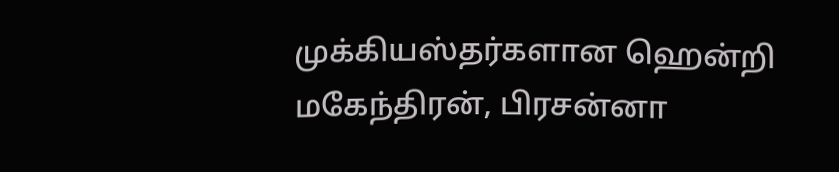முக்கியஸ்தர்களான ஹென்றி மகேந்திரன், பிரசன்னா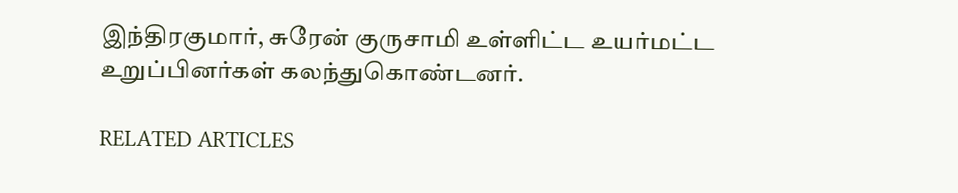இந்திரகுமார், சுரேன் குருசாமி உள்ளிட்ட உயர்மட்ட உறுப்பினர்கள் கலந்துகொண்டனர்.

RELATED ARTICLES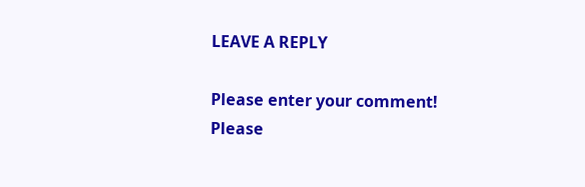LEAVE A REPLY

Please enter your comment!
Please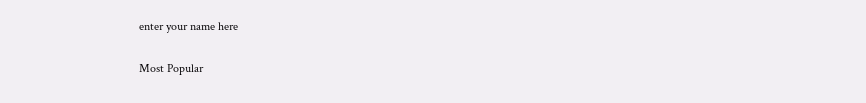enter your name here

Most Popular